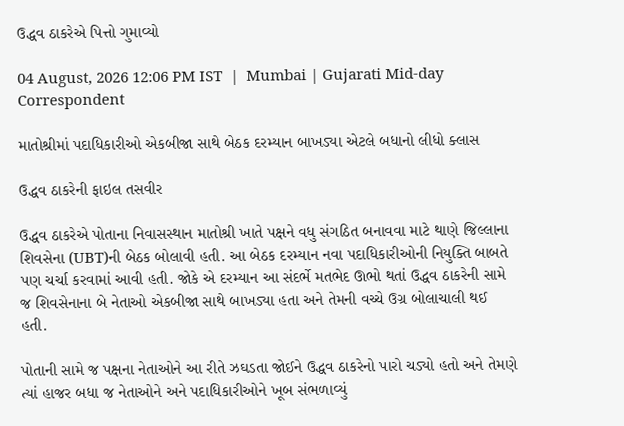ઉદ્ધવ ઠાકરેએ પિત્તો ગુમાવ્યો

04 August, 2026 12:06 PM IST  |  Mumbai | Gujarati Mid-day Correspondent

માતોશ્રીમાં પદાધિકારીઓ એકબીજા સાથે બેઠક દરમ્યાન બાખડ્યા એટલે બધાનો લીધો ક્લાસ

ઉદ્ધવ ઠાકરેની ફાઇલ તસવીર

ઉદ્ધવ ઠાકરેએ પોતાના નિવાસસ્થાન માતોશ્રી ખાતે પક્ષને વધુ સંગઠિત બનાવવા માટે થાણે જિલ્લાના શિવસેના (UBT)ની બેઠક બોલાવી હતી. આ બેઠક દરમ્યાન નવા પદાધિકારીઓની નિયુક્તિ બાબતે પણ ચર્ચા કરવામાં આવી હતી. જોકે એ દરમ્યાન આ સંદર્ભે મતભેદ ઊભો થતાં ઉદ્ધવ ઠાકરેની સામે જ શિવસેનાના બે નેતાઓ એકબીજા સાથે બાખડ્યા હતા અને તેમની વચ્ચે ઉગ્ર બોલાચાલી થઈ હતી.

પોતાની સામે જ પક્ષના નેતાઓને આ રીતે ઝઘડતા જોઈને ઉદ્ધવ ઠાકરેનો પારો ચડ્યો હતો અને તેમણે ત્યાં હાજર બધા જ નેતાઓને અને પદાધિકારીઓને ખૂબ સંભળાવ્યું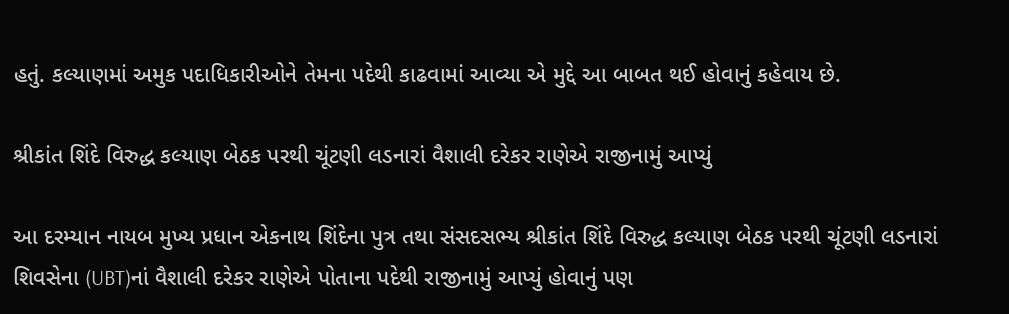હતું. કલ્યાણમાં અમુક પદાધિકારીઓને તેમના પદેથી કાઢવામાં આવ્યા એ મુદ્દે આ બાબત થઈ હોવાનું કહેવાય છે.

શ્રીકાંત શિંદે વિરુદ્ધ કલ્યાણ બેઠક પરથી ચૂંટણી લડનારાં વૈશાલી દરેકર રાણેએ રાજીનામું આપ્યું

આ દરમ્યાન નાયબ મુખ્ય પ્રધાન એકનાથ શિંદેના પુત્ર તથા સંસદસભ્ય શ્રીકાંત શિંદે વિરુદ્ધ કલ્યાણ બેઠક પરથી ચૂંટણી લડનારાં શિવસેના (UBT)નાં વૈશાલી દરેકર રાણેએ પોતાના પદેથી રાજીનામું આપ્યું હોવાનું પણ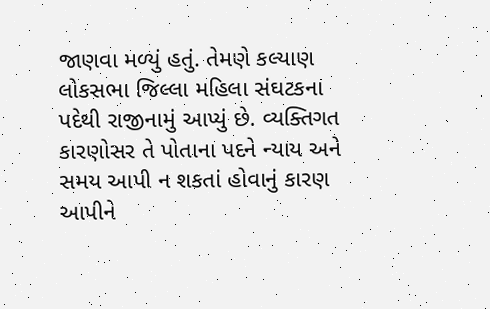જાણવા મળ્યું હતું. તેમણે કલ્યાણ લોકસભા જિલ્લા મહિલા સંઘટકના પદેથી રાજીનામું આપ્યું છે. વ્યક્તિગત કારણોસર તે પોતાના પદને ન્યાય અને સમય આપી ન શકતાં હોવાનું કારણ આપીને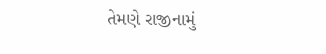તેમણે રાજીનામું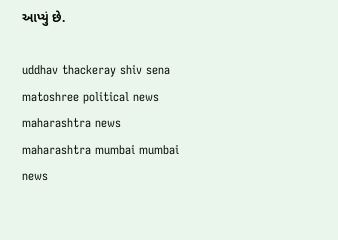આપ્યું છે.

uddhav thackeray shiv sena matoshree political news maharashtra news maharashtra mumbai mumbai news